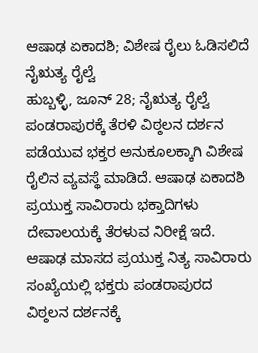ಆಷಾಢ ಏಕಾದಶಿ; ವಿಶೇಷ ರೈಲು ಓಡಿಸಲಿದೆ ನೈಋತ್ಯ ರೈಲ್ವೆ
ಹುಬ್ಬಳ್ಳಿ, ಜೂನ್ 28; ನೈಋತ್ಯ ರೈಲ್ವೆ ಪಂಡರಾಪುರಕ್ಕೆ ತೆರಳಿ ವಿಠ್ಠಲನ ದರ್ಶನ ಪಡೆಯುವ ಭಕ್ತರ ಅನುಕೂಲಕ್ಕಾಗಿ ವಿಶೇಷ ರೈಲಿನ ವ್ಯವಸ್ಥೆ ಮಾಡಿದೆ. ಆಷಾಢ ಏಕಾದಶಿ ಪ್ರಯುಕ್ತ ಸಾವಿರಾರು ಭಕ್ತಾದಿಗಳು ದೇವಾಲಯಕ್ಕೆ ತೆರಳುವ ನಿರೀಕ್ಷೆ ಇದೆ.
ಆಷಾಢ ಮಾಸದ ಪ್ರಯುಕ್ತ ನಿತ್ಯ ಸಾವಿರಾರು ಸಂಖ್ಯೆಯಲ್ಲಿ ಭಕ್ತರು ಪಂಡರಾಪುರದ ವಿಠ್ಠಲನ ದರ್ಶನಕ್ಕೆ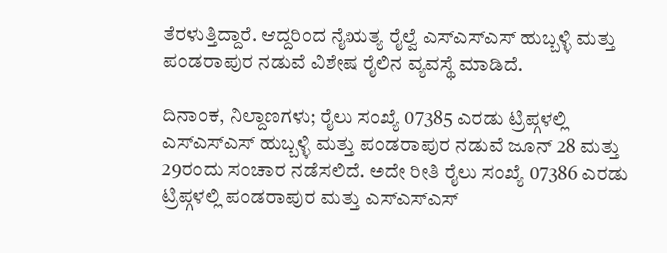ತೆರಳುತ್ತಿದ್ದಾರೆ. ಆದ್ದರಿಂದ ನೈಋತ್ಯ ರೈಲ್ವೆ ಎಸ್ಎಸ್ಎಸ್ ಹುಬ್ಬಳ್ಳಿ ಮತ್ತು ಪಂಡರಾಪುರ ನಡುವೆ ವಿಶೇಷ ರೈಲಿನ ವ್ಯವಸ್ಥೆ ಮಾಡಿದೆ.

ದಿನಾಂಕ, ನಿಲ್ದಾಣಗಳು; ರೈಲು ಸಂಖ್ಯೆ 07385 ಎರಡು ಟ್ರಿಪ್ಗಳಲ್ಲಿ ಎಸ್ಎಸ್ಎಸ್ ಹುಬ್ಬಳ್ಳಿ ಮತ್ತು ಪಂಡರಾಪುರ ನಡುವೆ ಜೂನ್ 28 ಮತ್ತು 29ರಂದು ಸಂಚಾರ ನಡೆಸಲಿದೆ. ಅದೇ ರೀತಿ ರೈಲು ಸಂಖ್ಯೆ 07386 ಎರಡು ಟ್ರಿಪ್ಗಳಲ್ಲಿ ಪಂಡರಾಪುರ ಮತ್ತು ಎಸ್ಎಸ್ಎಸ್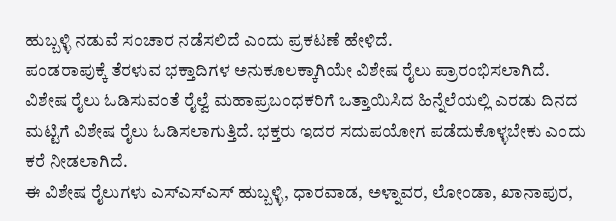ಹುಬ್ಬಳ್ಳಿ ನಡುವೆ ಸಂಚಾರ ನಡೆಸಲಿದೆ ಎಂದು ಪ್ರಕಟಣೆ ಹೇಳಿದೆ.
ಪಂಡರಾಪುಕ್ಕೆ ತೆರಳುವ ಭಕ್ತಾದಿಗಳ ಅನುಕೂಲಕ್ಕಾಗಿಯೇ ವಿಶೇಷ ರೈಲು ಪ್ರಾರಂಭಿಸಲಾಗಿದೆ. ವಿಶೇಷ ರೈಲು ಓಡಿಸುವಂತೆ ರೈಲ್ವೆ ಮಹಾಪ್ರಬಂಧಕರಿಗೆ ಒತ್ತಾಯಿಸಿದ ಹಿನ್ನೆಲೆಯಲ್ಲಿ ಎರಡು ದಿನದ ಮಟ್ಟಿಗೆ ವಿಶೇಷ ರೈಲು ಓಡಿಸಲಾಗುತ್ತಿದೆ. ಭಕ್ತರು ಇದರ ಸದುಪಯೋಗ ಪಡೆದುಕೊಳ್ಳಬೇಕು ಎಂದು ಕರೆ ನೀಡಲಾಗಿದೆ.
ಈ ವಿಶೇಷ ರೈಲುಗಳು ಎಸ್ಎಸ್ಎಸ್ ಹುಬ್ಬಳ್ಳಿ, ಧಾರವಾಡ, ಅಳ್ನಾವರ, ಲೋಂಡಾ, ಖಾನಾಪುರ,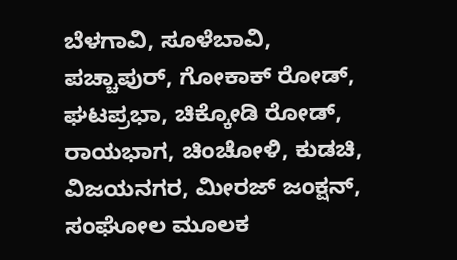ಬೆಳಗಾವಿ, ಸೂಳೆಬಾವಿ, ಪಚ್ಚಾಪುರ್, ಗೋಕಾಕ್ ರೋಡ್, ಘಟಪ್ರಭಾ, ಚಿಕ್ಕೋಡಿ ರೋಡ್, ರಾಯಭಾಗ, ಚಿಂಚೋಳಿ, ಕುಡಚಿ, ವಿಜಯನಗರ, ಮೀರಜ್ ಜಂಕ್ಷನ್, ಸಂಘೋಲ ಮೂಲಕ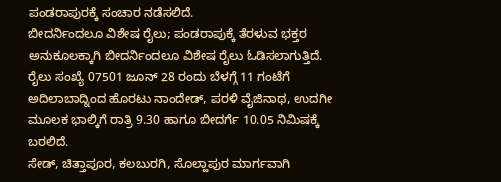ಪಂಡರಾಪುರಕ್ಕೆ ಸಂಚಾರ ನಡೆಸಲಿದೆ.
ಬೀದರ್ನಿಂದಲೂ ವಿಶೇಷ ರೈಲು; ಪಂಡರಾಪುಕ್ಕೆ ತೆರಳುವ ಭಕ್ತರ ಅನುಕೂಲಕ್ಕಾಗಿ ಬೀದರ್ನಿಂದಲೂ ವಿಶೇಷ ರೈಲು ಓಡಿಸಲಾಗುತ್ತಿದೆ. ರೈಲು ಸಂಖ್ಯೆ 07501 ಜೂನ್ 28 ರಂದು ಬೆಳಗ್ಗೆ 11 ಗಂಟೆಗೆ ಅದಿಲಾಬಾದ್ನಿಂದ ಹೊರಟು ನಾಂದೇಡ್, ಪರಳಿ ವೈಜಿನಾಥ, ಉದಗೀ ಮೂಲಕ ಭಾಲ್ಕಿಗೆ ರಾತ್ರಿ 9.30 ಹಾಗೂ ಬೀದರ್ಗೆ 10.05 ನಿಮಿಷಕ್ಕೆ ಬರಲಿದೆ.
ಸೇಡ್, ಚಿತ್ತಾಪೂರ, ಕಲಬುರಗಿ, ಸೊಲ್ಹಾಪುರ ಮಾರ್ಗವಾಗಿ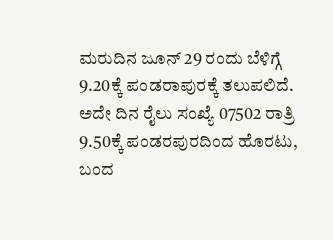ಮರುದಿನ ಜೂನ್ 29 ರಂದು ಬೆಳಿಗ್ಗೆ 9.20ಕ್ಕೆ ಪಂಡರಾಪುರಕ್ಕೆ ತಲುಪಲಿದೆ. ಅದೇ ದಿನ ರೈಲು ಸಂಖ್ಯೆ 07502 ರಾತ್ರಿ 9.50ಕ್ಕೆ ಪಂಡರಪುರದಿಂದ ಹೊರಟು, ಬಂದ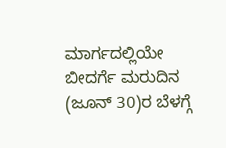ಮಾರ್ಗದಲ್ಲಿಯೇ ಬೀದರ್ಗೆ ಮರುದಿನ (ಜೂನ್ 30)ರ ಬೆಳಗ್ಗೆ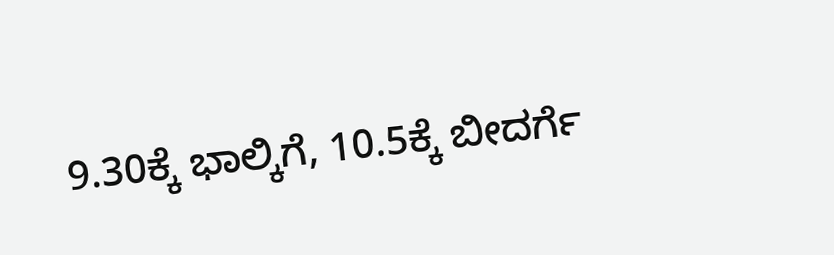9.30ಕ್ಕೆ ಭಾಲ್ಕಿಗೆ, 10.5ಕ್ಕೆ ಬೀದರ್ಗೆ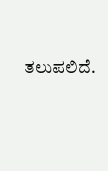ತಲುಪಲಿದೆ.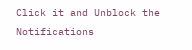Click it and Unblock the Notifications